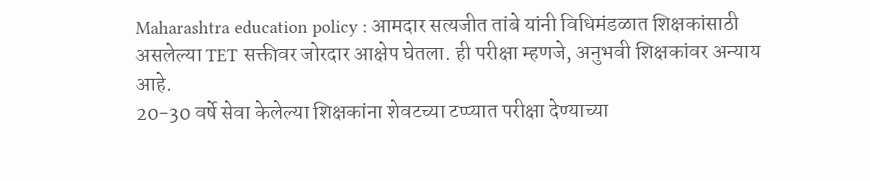Maharashtra education policy : आमदार सत्यजीत तांबे यांनी विधिमंडळात शिक्षकांसाठी असलेल्या TET सक्तीवर जोरदार आक्षेप घेतला. ही परीक्षा म्हणजे, अनुभवी शिक्षकांवर अन्याय आहे.
20-30 वर्षे सेवा केलेल्या शिक्षकांना शेवटच्या टप्प्यात परीक्षा देण्याच्या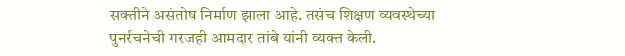सक्तीने असंतोष निर्माण झाला आहे. तसंच शिक्षण व्यवस्थेच्या पुनर्रचनेची गरजही आमदार तांबे यांनी व्यक्त केली.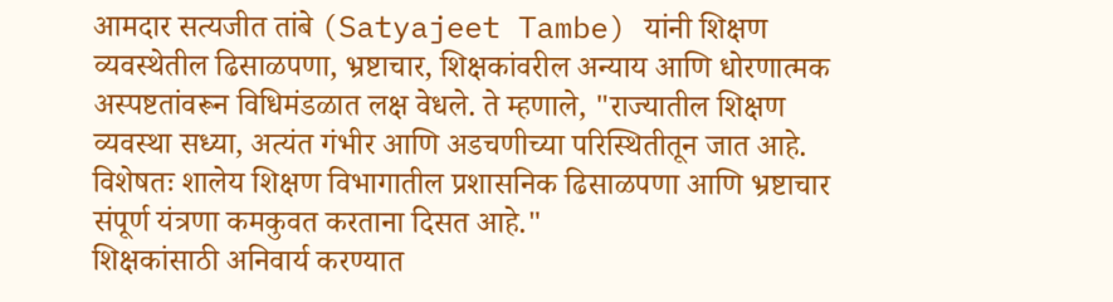आमदार सत्यजीत तांबे (Satyajeet Tambe) यांनी शिक्षण व्यवस्थेतील ढिसाळपणा, भ्रष्टाचार, शिक्षकांवरील अन्याय आणि धोरणात्मक अस्पष्टतांवरून विधिमंडळात लक्ष वेधले. ते म्हणाले, "राज्यातील शिक्षण व्यवस्था सध्या, अत्यंत गंभीर आणि अडचणीच्या परिस्थितीतून जात आहे. विशेषतः शालेय शिक्षण विभागातील प्रशासनिक ढिसाळपणा आणि भ्रष्टाचार संपूर्ण यंत्रणा कमकुवत करताना दिसत आहे."
शिक्षकांसाठी अनिवार्य करण्यात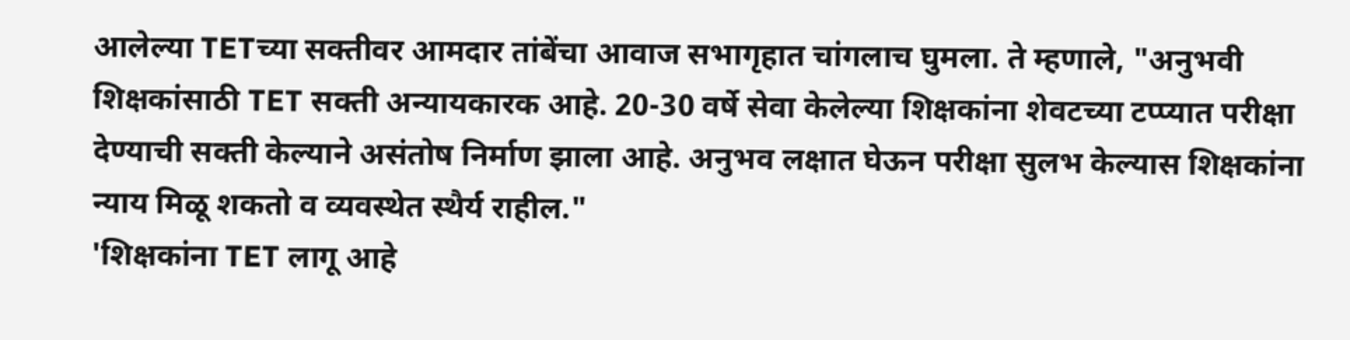आलेल्या TETच्या सक्तीवर आमदार तांबेंचा आवाज सभागृहात चांगलाच घुमला. ते म्हणाले, "अनुभवी शिक्षकांसाठी TET सक्ती अन्यायकारक आहे. 20-30 वर्षे सेवा केलेल्या शिक्षकांना शेवटच्या टप्प्यात परीक्षा देण्याची सक्ती केल्याने असंतोष निर्माण झाला आहे. अनुभव लक्षात घेऊन परीक्षा सुलभ केल्यास शिक्षकांना न्याय मिळू शकतो व व्यवस्थेत स्थैर्य राहील."
'शिक्षकांना TET लागू आहे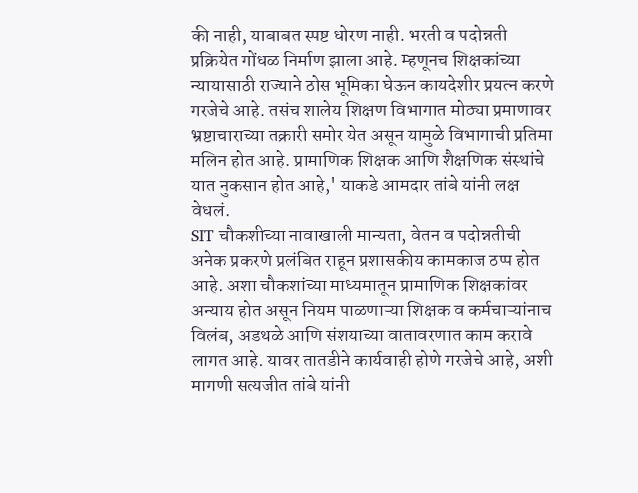की नाही, याबाबत स्पष्ट धोरण नाही. भरती व पदोन्नती प्रक्रियेत गोंधळ निर्माण झाला आहे. म्हणूनच शिक्षकांच्या न्यायासाठी राज्याने ठोस भूमिका घेऊन कायदेशीर प्रयत्न करणे गरजेचे आहे. तसंच शालेय शिक्षण विभागात मोठ्या प्रमाणावर भ्रष्टाचाराच्या तक्रारी समोर येत असून यामुळे विभागाची प्रतिमा मलिन होत आहे. प्रामाणिक शिक्षक आणि शैक्षणिक संस्थांचे यात नुकसान होत आहे,' याकडे आमदार तांबे यांनी लक्ष वेधलं.
SIT चौकशीच्या नावाखाली मान्यता, वेतन व पदोन्नतीची अनेक प्रकरणे प्रलंबित राहून प्रशासकीय कामकाज ठप्प होत आहे. अशा चौकशांच्या माध्यमातून प्रामाणिक शिक्षकांवर अन्याय होत असून नियम पाळणाऱ्या शिक्षक व कर्मचाऱ्यांनाच विलंब, अडथळे आणि संशयाच्या वातावरणात काम करावे लागत आहे. यावर तातडीने कार्यवाही होणे गरजेचे आहे, अशी मागणी सत्यजीत तांबे यांनी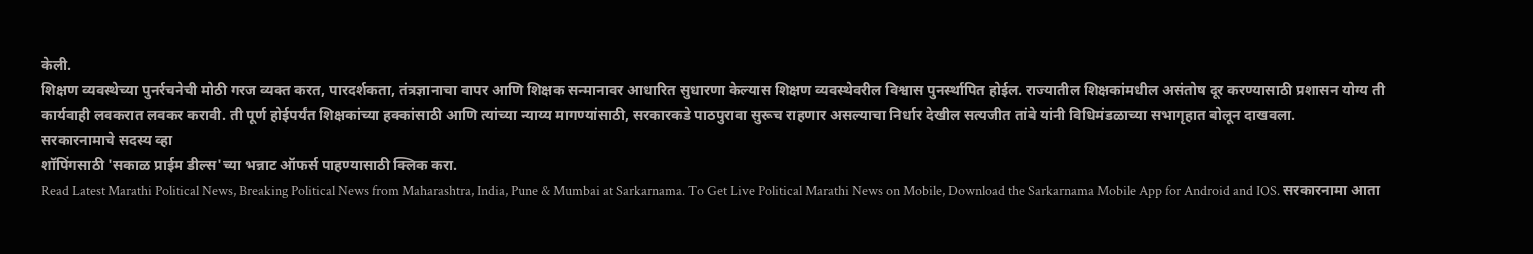केली.
शिक्षण व्यवस्थेच्या पुनर्रचनेची मोठी गरज व्यक्त करत, पारदर्शकता, तंत्रज्ञानाचा वापर आणि शिक्षक सन्मानावर आधारित सुधारणा केल्यास शिक्षण व्यवस्थेवरील विश्वास पुनर्स्थापित होईल. राज्यातील शिक्षकांमधील असंतोष दूर करण्यासाठी प्रशासन योग्य ती कार्यवाही लवकरात लवकर करावी. ती पूर्ण होईपर्यंत शिक्षकांच्या हक्कांसाठी आणि त्यांच्या न्याय्य मागण्यांसाठी, सरकारकडे पाठपुरावा सुरूच राहणार असल्याचा निर्धार देखील सत्यजीत तांबे यांनी विधिमंडळाच्या सभागृहात बोलून दाखवला.
सरकारनामाचे सदस्य व्हा
शॉपिंगसाठी 'सकाळ प्राईम डील्स'च्या भन्नाट ऑफर्स पाहण्यासाठी क्लिक करा.
Read Latest Marathi Political News, Breaking Political News from Maharashtra, India, Pune & Mumbai at Sarkarnama. To Get Live Political Marathi News on Mobile, Download the Sarkarnama Mobile App for Android and IOS. सरकारनामा आता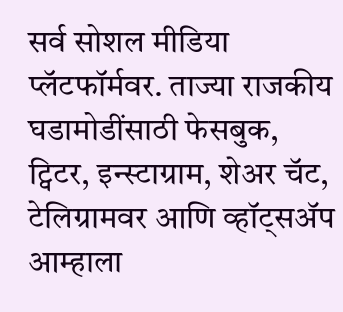सर्व सोशल मीडिया प्लॅटफॉर्मवर. ताज्या राजकीय घडामोडींसाठी फेसबुक, ट्विटर, इन्स्टाग्राम, शेअर चॅट, टेलिग्रामवर आणि व्हॉट्सॲप आम्हाला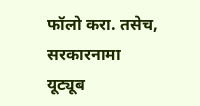फॉलो करा. तसेच, सरकारनामा यूट्यूब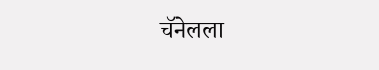चॅनेलला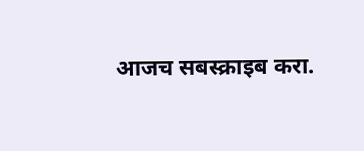आजच सबस्क्राइब करा.